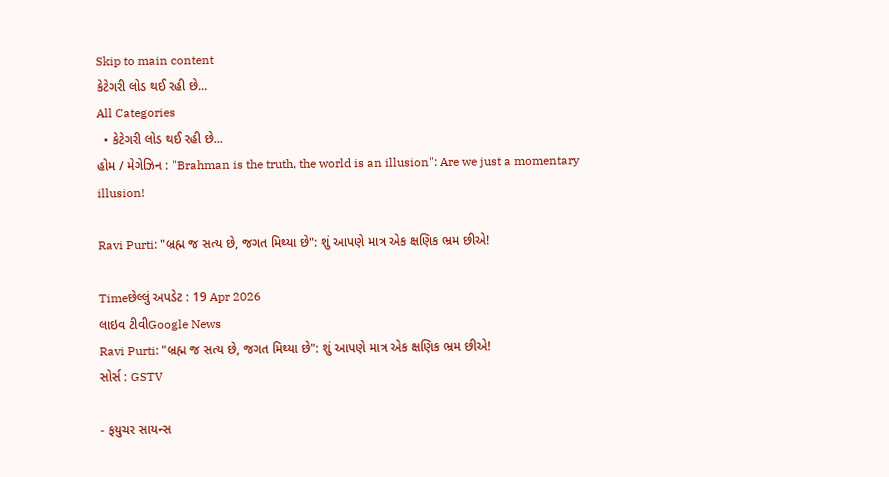Skip to main content
કેટેગરી લોડ થઈ રહી છે...
All Categories
  • કેટેગરી લોડ થઈ રહી છે...
હોમ / મેગેઝિન : "Brahman is the truth, the world is an illusion": Are we just a momentary illusion!

Ravi Purti: "બ્રહ્મ જ સત્ય છે, જગત મિથ્યા છે": શું આપણે માત્ર એક ક્ષણિક ભ્રમ છીએ!

Timeછેલ્લું અપડેટ : 19 Apr 2026
લાઇવ ટીવીGoogle News
Ravi Purti: "બ્રહ્મ જ સત્ય છે, જગત મિથ્યા છે": શું આપણે માત્ર એક ક્ષણિક ભ્રમ છીએ!
સોર્સ : GSTV

- ફયુચર સાયન્સ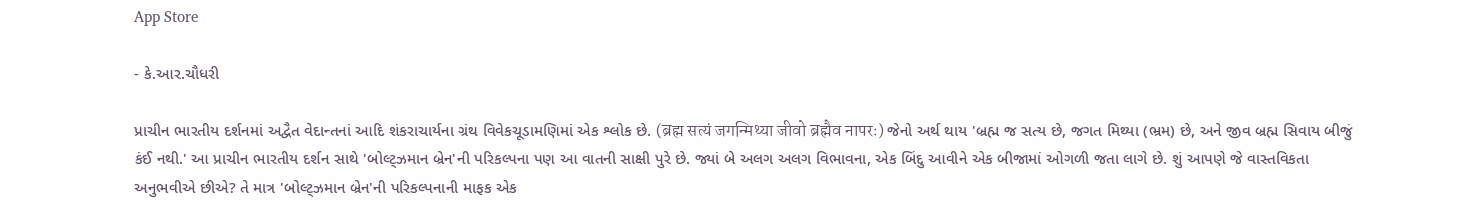App Store

- કે.આર.ચૌધરી

પ્રાચીન ભારતીય દર્શનમાં અદ્વૈત વેદાન્તનાં આદિ શંકરાચાર્યના ગ્રંથ વિવેકચૂડામણિમાં એક શ્લોક છે. (ब्रह्म सत्यं जगन्मिथ्या जीवो ब्रह्मैव नापरः) જેનો અર્થ થાય 'બ્રહ્મ જ સત્ય છે, જગત મિથ્યા (ભ્રમ) છે, અને જીવ બ્રહ્મ સિવાય બીજું કંઈ નથી.' આ પ્રાચીન ભારતીય દર્શન સાથે 'બોલ્ટ્ઝમાન બ્રેન'ની પરિકલ્પના પણ આ વાતની સાક્ષી પુરે છે. જ્યાં બે અલગ અલગ વિભાવના, એક બિંદુ આવીને એક બીજામાં ઓગળી જતા લાગે છે. શું આપણે જે વાસ્તવિકતા અનુભવીએ છીએ? તે માત્ર 'બોલ્ટ્ઝમાન બ્રેન'ની પરિકલ્પનાની માફક એક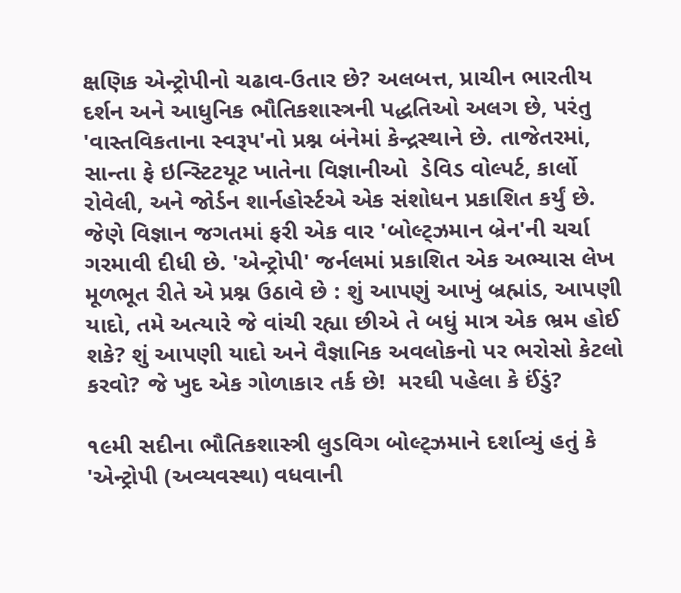ક્ષણિક એન્ટ્રોપીનો ચઢાવ-ઉતાર છે? અલબત્ત, પ્રાચીન ભારતીય દર્શન અને આધુનિક ભૌતિકશાસ્ત્રની પદ્ધતિઓ અલગ છે, પરંતુ 'વાસ્તવિકતાના સ્વરૂપ'નો પ્રશ્ન બંનેમાં કેન્દ્રસ્થાને છે. તાજેતરમાં, સાન્તા ફે ઇન્સ્ટિટયૂટ ખાતેના વિજ્ઞાનીઓ  ડેવિડ વોલ્પર્ટ, કાર્લો રોવેલી, અને જોર્ડન શાર્નહોર્સ્ટએ એક સંશોધન પ્રકાશિત કર્યું છે. જેણે વિજ્ઞાન જગતમાં ફરી એક વાર 'બોલ્ટ્ઝમાન બ્રેન'ની ચર્ચા ગરમાવી દીધી છે. 'એન્ટ્રોપી' જર્નલમાં પ્રકાશિત એક અભ્યાસ લેખ મૂળભૂત રીતે એ પ્રશ્ન ઉઠાવે છે : શું આપણું આખું બ્રહ્માંડ, આપણી યાદો, તમે અત્યારે જે વાંચી રહ્યા છીએ તે બધું માત્ર એક ભ્રમ હોઈ શકે? શું આપણી યાદો અને વૈજ્ઞાનિક અવલોકનો પર ભરોસો કેટલો કરવો? જે ખુદ એક ગોળાકાર તર્ક છે!  મરઘી પહેલા કે ઈંડું?

૧૯મી સદીના ભૌતિકશાસ્ત્રી લુડવિગ બોલ્ટ્ઝમાને દર્શાવ્યું હતું કે 'એન્ટ્રોપી (અવ્યવસ્થા) વધવાની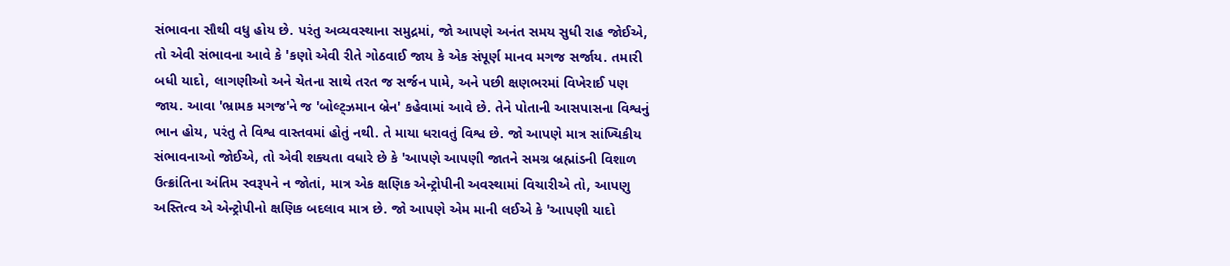સંભાવના સૌથી વધુ હોય છે. પરંતુ અવ્યવસ્થાના સમુદ્રમાં, જો આપણે અનંત સમય સુધી રાહ જોઈએ, તો એવી સંભાવના આવે કે 'કણો એવી રીતે ગોઠવાઈ જાય કે એક સંપૂર્ણ માનવ મગજ સર્જાય. તમારી બધી યાદો, લાગણીઓ અને ચેતના સાથે તરત જ સર્જન પામે, અને પછી ક્ષણભરમાં વિખેરાઈ પણ જાય. આવા 'ભ્રામક મગજ'ને જ 'બોલ્ટ્ઝમાન બ્રેન' કહેવામાં આવે છે. તેને પોતાની આસપાસના વિશ્વનું ભાન હોય, પરંતુ તે વિશ્વ વાસ્તવમાં હોતું નથી. તે માયા ધરાવતું વિશ્વ છે. જો આપણે માત્ર સાંખ્યિકીય સંભાવનાઓ જોઈએ, તો એવી શક્યતા વધારે છે કે 'આપણે આપણી જાતને સમગ્ર બ્રહ્માંડની વિશાળ ઉત્ક્રાંતિના અંતિમ સ્વરૂપને ન જોતાં, માત્ર એક ક્ષણિક એન્ટ્રોપીની અવસ્થામાં વિચારીએ તો, આપણુ અસ્તિત્વ એ એન્ટ્રોપીનો ક્ષણિક બદલાવ માત્ર છે. જો આપણે એમ માની લઈએ કે 'આપણી યાદો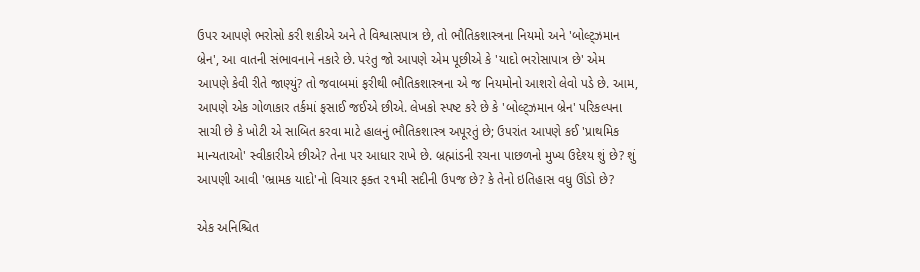ઉપર આપણે ભરોસો કરી શકીએ અને તે વિશ્વાસપાત્ર છે, તો ભૌતિકશાસ્ત્રના નિયમો અને 'બોલ્ટ્ઝમાન બ્રેન', આ વાતની સંભાવનાને નકારે છે. પરંતુ જો આપણે એમ પૂછીએ કે 'યાદો ભરોસાપાત્ર છે' એમ આપણે કેવી રીતે જાણ્યું? તો જવાબમાં ફરીથી ભૌતિકશાસ્ત્રના એ જ નિયમોનો આશરો લેવો પડે છે. આમ, આપણે એક ગોળાકાર તર્કમાં ફસાઈ જઈએ છીએ. લેખકો સ્પષ્ટ કરે છે કે 'બોલ્ટ્ઝમાન બ્રેન' પરિકલ્પના સાચી છે કે ખોટી એ સાબિત કરવા માટે હાલનું ભૌતિકશાસ્ત્ર અપૂરતું છે; ઉપરાંત આપણે કઈ 'પ્રાથમિક માન્યતાઓ' સ્વીકારીએ છીએ? તેના પર આધાર રાખે છે. બ્રહ્માંડની રચના પાછળનો મુખ્ય ઉદેશ્ય શું છે? શું આપણી આવી 'ભ્રામક યાદો'નો વિચાર ફક્ત ૨૧મી સદીની ઉપજ છે? કે તેનો ઇતિહાસ વધુ ઊંડો છે?

એક અનિશ્ચિત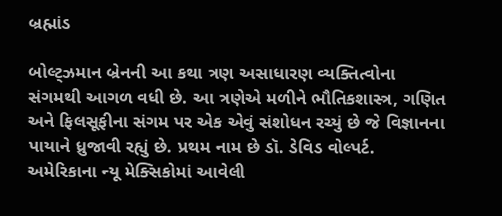બ્રહ્માંડ

બોલ્ટ્ઝમાન બ્રેનની આ કથા ત્રણ અસાધારણ વ્યક્તિત્વોના સંગમથી આગળ વધી છે. આ ત્રણેએ મળીને ભૌતિકશાસ્ત્ર, ગણિત અને ફિલસૂફીના સંગમ પર એક એવું સંશોધન રચ્યું છે જે વિજ્ઞાનના પાયાને ધ્રુજાવી રહ્યું છે. પ્રથમ નામ છે ડૉ. ડેવિડ વોલ્પર્ટ. અમેરિકાના ન્યૂ મેક્સિકોમાં આવેલી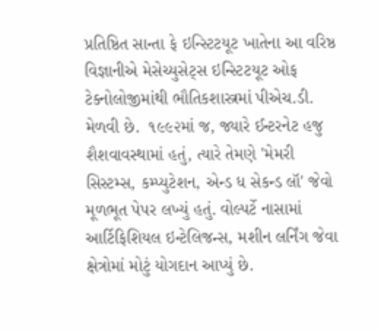પ્રતિષ્ઠિત સાન્તા ફે ઇન્સ્ટિટયૂટ ખાતેના આ વરિષ્ઠ વિજ્ઞાનીએ મેસેચ્યુસેટ્સ ઇન્સ્ટિટયૂટ ઓફ ટેક્નોલોજીમાંથી ભૌતિકશાસ્ત્રમાં પીએચ.ડી. મેળવી છે.  ૧૯૯૨માં જ, જ્યારે ઈન્ટરનેટ હજુ શૈશવાવસ્થામાં હતું, ત્યારે તેમણે 'મેમરી સિસ્ટમ્સ, કમ્પ્યુટેશન, એન્ડ ધ સેકન્ડ લૉ' જેવો મૂળભૂત પેપર લખ્યું હતું. વોલ્પર્ટે નાસામાં આર્ટિફિશિયલ ઇન્ટેલિજન્સ, મશીન લર્નિંગ જેવા ક્ષેત્રોમાં મોટું યોગદાન આપ્યું છે.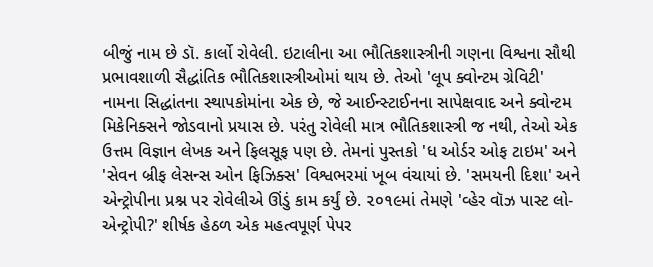બીજું નામ છે ડૉ. કાર્લો રોવેલી. ઇટાલીના આ ભૌતિકશાસ્ત્રીની ગણના વિશ્વના સૌથી પ્રભાવશાળી સૈદ્ધાંતિક ભૌતિકશાસ્ત્રીઓમાં થાય છે. તેઓ 'લૂપ ક્વોન્ટમ ગ્રેવિટી' નામના સિદ્ધાંતના સ્થાપકોમાંના એક છે, જે આઈન્સ્ટાઈનના સાપેક્ષવાદ અને ક્વોન્ટમ મિકેનિક્સને જોડવાનો પ્રયાસ છે. પરંતુ રોવેલી માત્ર ભૌતિકશાસ્ત્રી જ નથી, તેઓ એક ઉત્તમ વિજ્ઞાન લેખક અને ફિલસૂફ પણ છે. તેમનાં પુસ્તકો 'ધ ઓર્ડર ઓફ ટાઇમ' અને 'સેવન બ્રીફ લેસન્સ ઓન ફિઝિક્સ' વિશ્વભરમાં ખૂબ વંચાયાં છે. 'સમયની દિશા' અને એન્ટ્રોપીના પ્રશ્ન પર રોવેલીએ ઊંડું કામ કર્યું છે. ૨૦૧૯માં તેમણે 'વ્હેર વૉઝ પાસ્ટ લો-એન્ટ્રોપી?' શીર્ષક હેઠળ એક મહત્વપૂર્ણ પેપર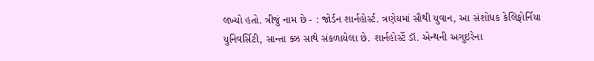લખ્યો હતો. ત્રીજું નામ છે - : જોર્ડન શાર્નહોર્સ્ટ. ત્રણેયમાં સૌથી યુવાન, આ સંશોધક કેલિફોર્નિયા યુનિવર્સિટી, સાન્તા ક્ઝ સાથે સંકળાયેલા છે. શાર્નહોર્સ્ટે ડૉ. એન્થની અગુઇરેના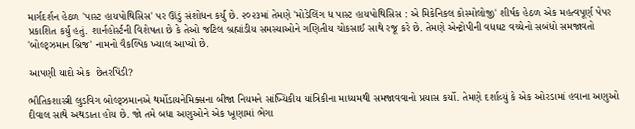માર્ગદર્શન હેઠળ 'પાસ્ટ હાયપોથિસિસ' પર ઊંડું સંશોધન કર્યું છે. ૨૦૨૩માં તેમણે 'મોડેલિંગ ધ પાસ્ટ હાયપોથિસિસ : એ મિકેનિકલ કોસ્મોલોજી' શીર્ષક હેઠળ એક મહત્વપૂર્ણ પેપર પ્રકાશિત કર્યું હતું. શાર્નહોર્સ્ટની વિશેષતા છે કે તેઓ જટિલ બ્રહ્માંડીય સમસ્યાઓને ગણિતીય ચોકસાઈ સાથે રજૂ કરે છે. તેમણે એન્ટ્રોપીની વધઘટ વચ્ચેનો સબંધો સમજાવતો 'બોલ્ટ્ઝમાન બ્રિજ' નામનો વૈકલ્પિક ખ્યાલ આપ્યો છે.

આપણી યાદો એક  છેતરપિંડી?

ભૌતિકશાસ્ત્રી લુડવિગ બોલ્ટ્ઝમાનએ થર્મોડાયનેમિક્સના બીજા નિયમને સાંખ્યિકીય યાંત્રિકીના માધ્યમથી સમજાવવાનો પ્રયાસ કર્યો. તેમણે દર્શાવ્યું કે એક ઓરડામાં હવાના અણુઓ દીવાલ સાથે અથડાતા હોય છે. જો તમે બધા અણુઓને એક ખૂણામાં ભેગા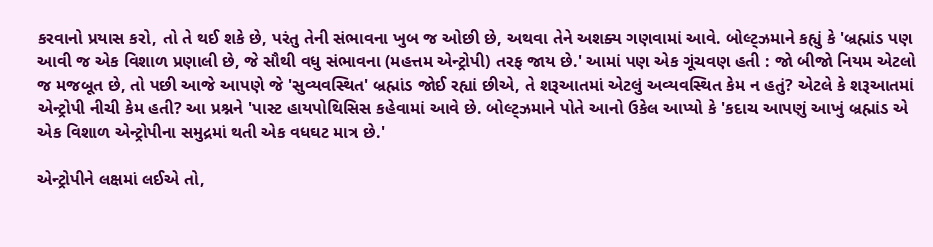કરવાનો પ્રયાસ કરો, તો તે થઈ શકે છે, પરંતુ તેની સંભાવના ખુબ જ ઓછી છે, અથવા તેને અશક્ય ગણવામાં આવે. બોલ્ટ્ઝમાને કહ્યું કે 'બ્રહ્માંડ પણ આવી જ એક વિશાળ પ્રણાલી છે, જે સૌથી વધુ સંભાવના (મહત્તમ એન્ટ્રોપી) તરફ જાય છે.' આમાં પણ એક ગૂંચવણ હતી : જો બીજો નિયમ એટલો જ મજબૂત છે, તો પછી આજે આપણે જે 'સુવ્યવસ્થિત' બ્રહ્માંડ જોઈ રહ્યાં છીએ, તે શરૂઆતમાં એટલું અવ્યવસ્થિત કેમ ન હતું? એટલે કે શરૂઆતમાં એન્ટ્રોપી નીચી કેમ હતી? આ પ્રશ્નને 'પાસ્ટ હાયપોથિસિસ કહેવામાં આવે છે. બોલ્ટ્ઝમાને પોતે આનો ઉકેલ આપ્યો કે 'કદાચ આપણું આખું બ્રહ્માંડ એ એક વિશાળ એન્ટ્રોપીના સમુદ્રમાં થતી એક વધઘટ માત્ર છે.'

એન્ટ્રોપીને લક્ષમાં લઈએ તો,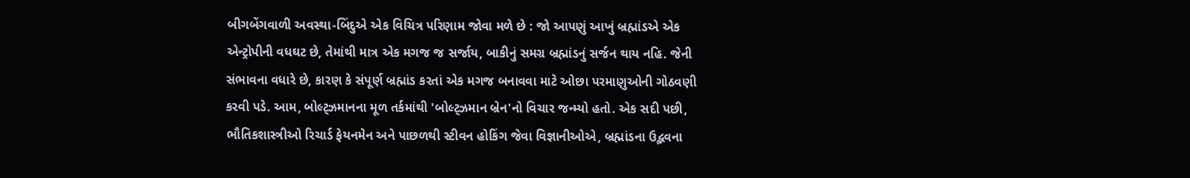બીગબેંગવાળી અવસ્થા-બિંદુએ એક વિચિત્ર પરિણામ જોવા મળે છે : જો આપણું આખું બ્રહ્માંડએ એક એન્ટ્રોપીની વધઘટ છે, તેમાંથી માત્ર એક મગજ જ સર્જાય, બાકીનું સમગ્ર બ્રહ્માંડનું સર્જન થાય નહિ. જેની સંભાવના વધારે છે, કારણ કે સંપૂર્ણ બ્રહ્માંડ કરતાં એક મગજ બનાવવા માટે ઓછા પરમાણુઓની ગોઠવણી કરવી પડે. આમ, બોલ્ટ્ઝમાનના મૂળ તર્કમાંથી 'બોલ્ટ્ઝમાન બ્રેન'નો વિચાર જન્મ્યો હતો. એક સદી પછી, ભૌતિકશાસ્ત્રીઓ રિચાર્ડ ફેયનમેન અને પાછળથી સ્ટીવન હોકિંગ જેવા વિજ્ઞાનીઓએ, બ્રહ્માંડના ઉદ્ભવના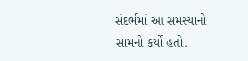સંદર્ભમાં આ સમસ્યાનો સામનો કર્યો હતો.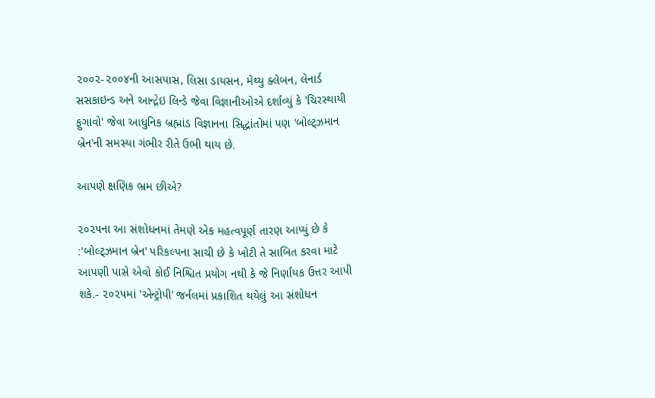૨૦૦૨-૨૦૦૪ની આસપાસ, લિસા ડાયસન, મેથ્યુ ક્લેબન, લેનાર્ડ સસકાઇન્ડ અને આન્દ્રેઇ લિન્ડે જેવા વિજ્ઞાનીઓએ દર્શાવ્યું કે 'ચિરસ્થાયી ફુગાવો' જેવા આધુનિક બ્રહ્માંડ વિજ્ઞાનના સિદ્ધાંતોમાં પણ 'બોલ્ટ્ઝમાન બ્રેન'ની સમસ્યા ગંભીર રીતે ઉભી થાય છે.

આપણે ક્ષણિક ભ્રમ છીએ?

૨૦૨૫ના આ સંશોધનમાં તેમણે એક મહત્વપૂર્ણ તારણ આપ્યું છે કે :'બોલ્ટ્ઝમાન બ્રેન' પરિકલ્પના સાચી છે કે ખોટી તે સાબિત કરવા માટે આપણી પાસે એવો કોઈ નિશ્ચિત પ્રયોગ નથી કે જે નિર્ણાયક ઉત્તર આપી શકે.- ૨૦૨૫માં 'એન્ટ્રોપી' જર્નલમાં પ્રકાશિત થયેલું આ સંશોધન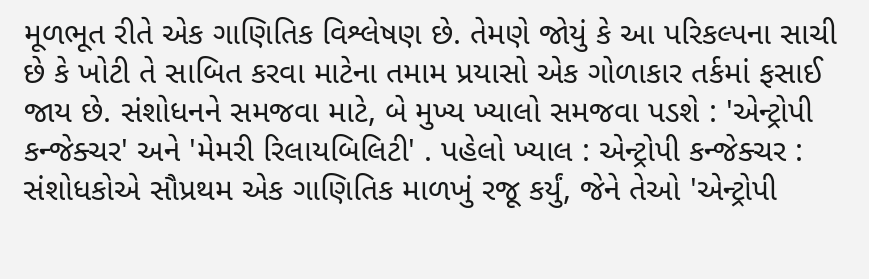મૂળભૂત રીતે એક ગાણિતિક વિશ્લેષણ છે. તેમણે જોયું કે આ પરિકલ્પના સાચી છે કે ખોટી તે સાબિત કરવા માટેના તમામ પ્રયાસો એક ગોળાકાર તર્કમાં ફસાઈ જાય છે. સંશોધનને સમજવા માટે, બે મુખ્ય ખ્યાલો સમજવા પડશે : 'એન્ટ્રોપી કન્જેક્ચર' અને 'મેમરી રિલાયબિલિટી' . પહેલો ખ્યાલ : એન્ટ્રોપી કન્જેક્ચર : સંશોધકોએ સૌપ્રથમ એક ગાણિતિક માળખું રજૂ કર્યું, જેને તેઓ 'એન્ટ્રોપી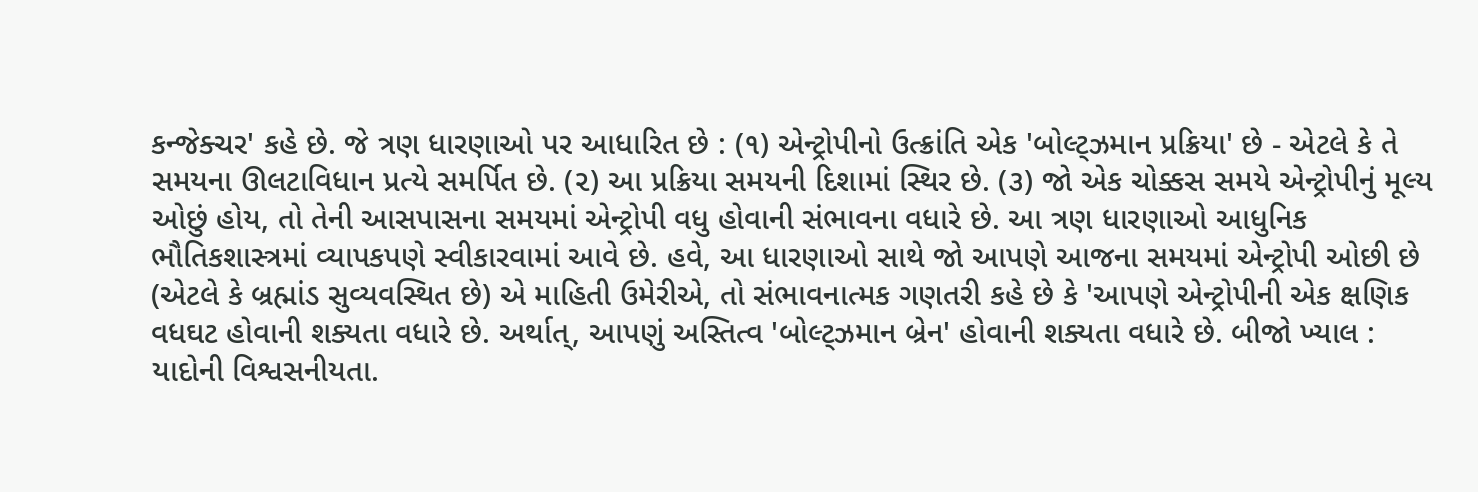કન્જેક્ચર' કહે છે. જે ત્રણ ધારણાઓ પર આધારિત છે : (૧) એન્ટ્રોપીનો ઉત્ક્રાંતિ એક 'બોલ્ટ્ઝમાન પ્રક્રિયા' છે - એટલે કે તે સમયના ઊલટાવિધાન પ્રત્યે સમર્પિત છે. (૨) આ પ્રક્રિયા સમયની દિશામાં સ્થિર છે. (૩) જો એક ચોક્કસ સમયે એન્ટ્રોપીનું મૂલ્ય ઓછું હોય, તો તેની આસપાસના સમયમાં એન્ટ્રોપી વધુ હોવાની સંભાવના વધારે છે. આ ત્રણ ધારણાઓ આધુનિક ભૌતિકશાસ્ત્રમાં વ્યાપકપણે સ્વીકારવામાં આવે છે. હવે, આ ધારણાઓ સાથે જો આપણે આજના સમયમાં એન્ટ્રોપી ઓછી છે (એટલે કે બ્રહ્માંડ સુવ્યવસ્થિત છે) એ માહિતી ઉમેરીએ, તો સંભાવનાત્મક ગણતરી કહે છે કે 'આપણે એન્ટ્રોપીની એક ક્ષણિક વધઘટ હોવાની શક્યતા વધારે છે. અર્થાત્, આપણું અસ્તિત્વ 'બોલ્ટ્ઝમાન બ્રેન' હોવાની શક્યતા વધારે છે. બીજો ખ્યાલ : યાદોની વિશ્વસનીયતા.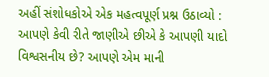અહીં સંશોધકોએ એક મહત્વપૂર્ણ પ્રશ્ન ઉઠાવ્યો : આપણે કેવી રીતે જાણીએ છીએ કે આપણી યાદો વિશ્વસનીય છે? આપણે એમ માની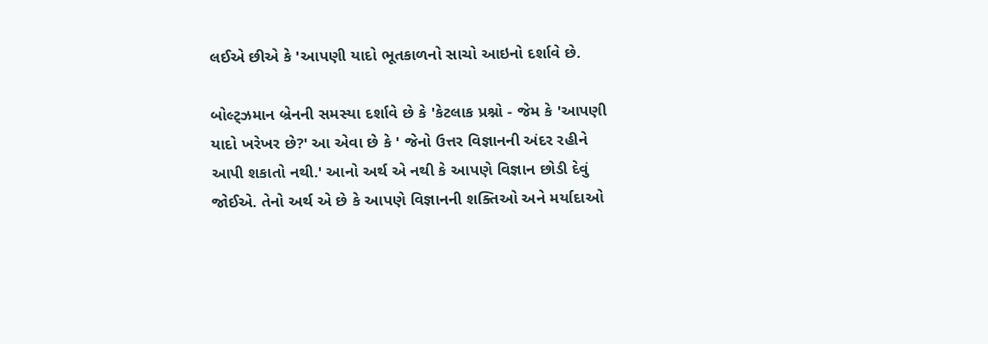લઈએ છીએ કે 'આપણી યાદો ભૂતકાળનો સાચો આઇનો દર્શાવે છે.

બોલ્ટ્ઝમાન બ્રેનની સમસ્યા દર્શાવે છે કે 'કેટલાક પ્રશ્નો - જેમ કે 'આપણી યાદો ખરેખર છે?' આ એવા છે કે ' જેનો ઉત્તર વિજ્ઞાનની અંદર રહીને આપી શકાતો નથી.' આનો અર્થ એ નથી કે આપણે વિજ્ઞાન છોડી દેવું જોઈએ. તેનો અર્થ એ છે કે આપણે વિજ્ઞાનની શક્તિઓ અને મર્યાદાઓ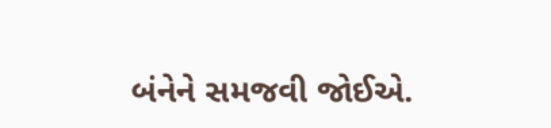બંનેને સમજવી જોઈએ.